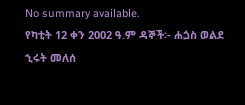No summary available.
የካቲት 12 ቀን 2002 ዓ.ም ዳኞች፡- ሐጏስ ወልደ ኂሩት መለሰ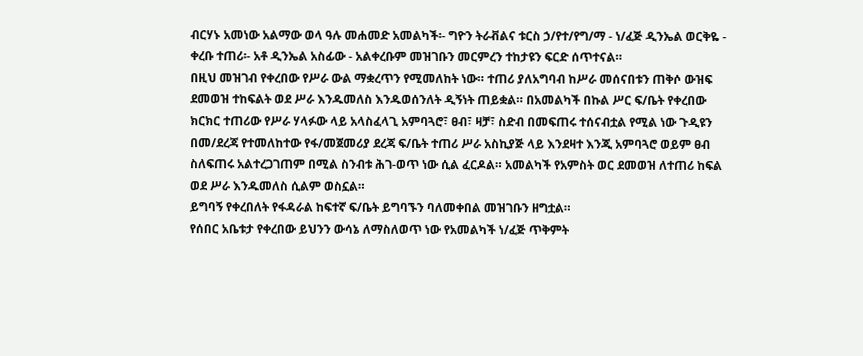ብርሃኑ አመነው አልማው ወላ ዓሉ መሐመድ አመልካች፡- ግዮን ትራቭልና ቱርስ ኃ/የተ/የግ/ማ - ነ/ፈጅ ዲንኤል ወርቅዬ - ቀረቡ ተጠሪ፡- አቶ ዲንኤል አስፊው - አልቀረቡም መዝገቡን መርምረን ተከታዩን ፍርድ ሰጥተናል።
በዚህ መዝገብ የቀረበው የሥራ ውል ማቋረጥን የሚመለከት ነው። ተጠሪ ያለአግባብ ከሥራ መሰናበቱን ጠቅሶ ውዝፍ ደመወዝ ተከፍልት ወደ ሥራ እንዱመለስ እንዱወሰንለት ዲኝነት ጠይቋል። በአመልካች በኩል ሥር ፍ/ቤት የቀረበው ክርክር ተጠሪው የሥራ ሃላፉው ላይ አላስፈላጊ አምባጓሮ፣ ፀብ፣ ዛቻ፣ ስድብ በመፍጠሩ ተሰናብቷል የሚል ነው ጉዲዩን በመ/ደረጃ የተመለከተው የፋ/መጀመሪያ ደረጃ ፍ/ቤት ተጠሪ ሥራ አስኪያጅ ላይ እንደዛተ እንጂ አምባጓሮ ወይም ፀብ ስለፍጠሩ አልተረጋገጠም በሚል ስንብቱ ሕገ-ወጥ ነው ሲል ፈርዶል። አመልካች የአምስት ወር ደመወዝ ለተጠሪ ከፍል ወደ ሥራ እንዱመለስ ሲልም ወስኗል።
ይግባኝ የቀረበለት የፋዳራል ከፍተኛ ፍ/ቤት ይግባኙን ባለመቀበል መዝገቡን ዘግቷል።
የሰበር አቤቱታ የቀረበው ይህንን ውሳኔ ለማስለወጥ ነው የአመልካች ነ/ፈጅ ጥቅምት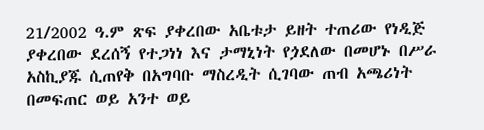21/2002 ዓ.ም ጽፍ ያቀረበው አቤቱታ ይዘት ተጠሪው የነዲጅ ያቀረበው ደረሰኝ የተጋነነ እና ታማኒነት የጏደለው በመሆኑ በሥራ አስኪያጁ ሲጠየቅ በአግባቡ ማስረዲት ሲገባው ጠብ አጫሪነት በመፍጠር ወይ አንተ ወይ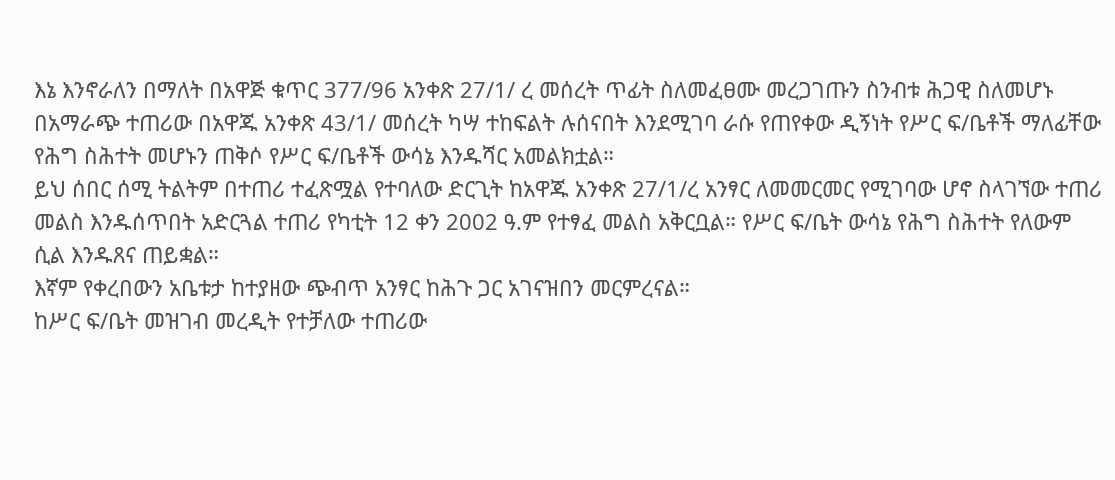እኔ እንኖራለን በማለት በአዋጅ ቁጥር 377/96 አንቀጽ 27/1/ ረ መሰረት ጥፊት ስለመፈፀሙ መረጋገጡን ስንብቱ ሕጋዊ ስለመሆኑ በአማራጭ ተጠሪው በአዋጁ አንቀጽ 43/1/ መሰረት ካሣ ተከፍልት ሉሰናበት እንደሚገባ ራሱ የጠየቀው ዲኝነት የሥር ፍ/ቤቶች ማለፊቸው የሕግ ስሕተት መሆኑን ጠቅሶ የሥር ፍ/ቤቶች ውሳኔ እንዱሻር አመልክቷል።
ይህ ሰበር ሰሚ ትልትም በተጠሪ ተፈጽሟል የተባለው ድርጊት ከአዋጁ አንቀጽ 27/1/ረ አንፃር ለመመርመር የሚገባው ሆኖ ስላገኘው ተጠሪ መልስ እንዱሰጥበት አድርጓል ተጠሪ የካቲት 12 ቀን 2002 ዓ.ም የተፃፈ መልስ አቅርቧል። የሥር ፍ/ቤት ውሳኔ የሕግ ስሕተት የለውም ሲል እንዱጸና ጠይቋል።
እኛም የቀረበውን አቤቱታ ከተያዘው ጭብጥ አንፃር ከሕጉ ጋር አገናዝበን መርምረናል።
ከሥር ፍ/ቤት መዝገብ መረዲት የተቻለው ተጠሪው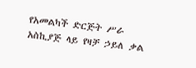የአመልካች ድርጅት ሥራ አስኪያጅ ላይ የዛቻ ኃይለ ቃል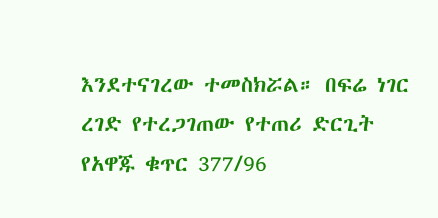እንደተናገረው ተመስክሯል። በፍሬ ነገር ረገድ የተረጋገጠው የተጠሪ ድርጊት የአዋጁ ቁጥር 377/96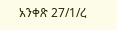አንቀጽ 27/1/ረ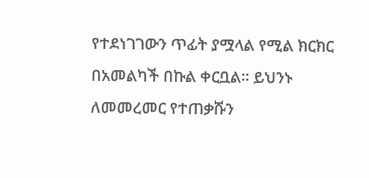የተደነገገውን ጥፊት ያሟላል የሚል ክርክር በአመልካች በኩል ቀርቧል። ይህንኑ ለመመረመር የተጠቃሹን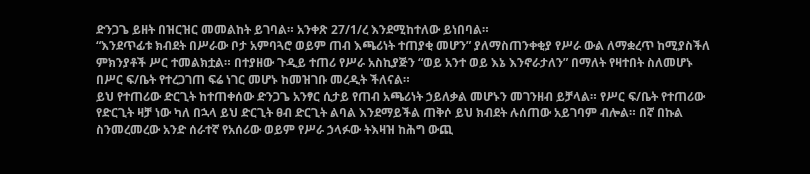ድንጋጌ ይዘት በዝርዝር መመልከት ይገባል። አንቀጽ 27/1/ረ እንደሚከተለው ይነበባል።
“እንደጥፊቱ ክብደት በሥራው ቦታ አምባጓሮ ወይም ጠብ እጫሪነት ተጠያቂ መሆን” ያለማስጠንቀቂያ የሥራ ውል ለማቋረጥ ከሚያስችለ ምክንያቶች ሥር ተመልክቷል። በተያዘው ጉዲይ ተጠሪ የሥራ አስኪያጅን “ወይ አንተ ወይ እኔ እንኖራታለን” በማለት የዛተበት ስለመሆኑ በሥር ፍ/ቤት የተረጋገጠ ፍሬ ነገር መሆኑ ከመዝገቡ መረዲት ችለናል።
ይህ የተጠሪው ድርጊት ከተጠቀሰው ድንጋጌ አንፃር ሲታይ የጠብ አጫሪነት ኃይለቃል መሆኑን መገንዘብ ይቻላል። የሥር ፍ/ቤት የተጠሪው የድርጊት ዛቻ ነው ካለ በኋላ ይህ ድርጊት ፀብ ድርጊት ልባል እንደማይችል ጠቅሶ ይህ ክብደት ሉሰጠው አይገባም ብሎል። በኛ በኩል ስንመረመረው አንድ ሰራተኛ የአሰሪው ወይም የሥራ ኃላፉው ትእዛዝ ከሕግ ውጪ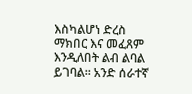እስካልሆነ ድረስ ማክበር እና መፈጸም እንዲለበት ልብ ልባል ይገባል። አንድ ሰራተኛ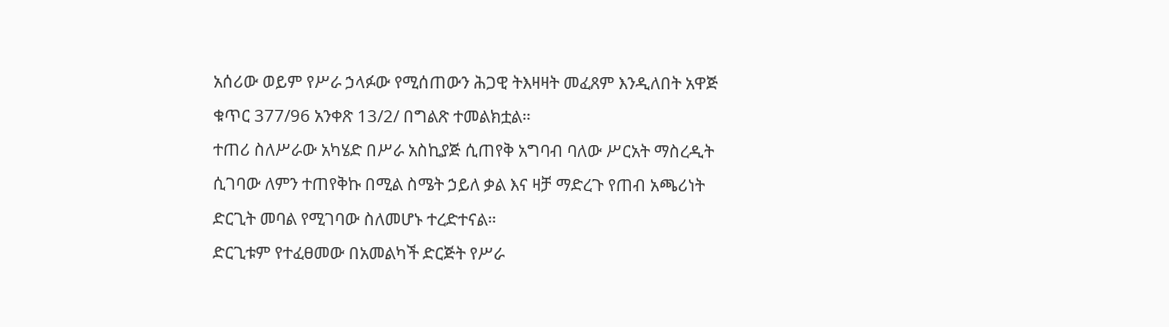አሰሪው ወይም የሥራ ኃላፉው የሚሰጠውን ሕጋዊ ትእዛዛት መፈጸም እንዲለበት አዋጅ ቁጥር 377/96 አንቀጽ 13/2/ በግልጽ ተመልክቷል።
ተጠሪ ስለሥራው አካሄድ በሥራ አስኪያጅ ሲጠየቅ አግባብ ባለው ሥርአት ማስረዲት ሲገባው ለምን ተጠየቅኩ በሚል ስሜት ኃይለ ቃል እና ዛቻ ማድረጉ የጠብ አጫሪነት ድርጊት መባል የሚገባው ስለመሆኑ ተረድተናል።
ድርጊቱም የተፈፀመው በአመልካች ድርጅት የሥራ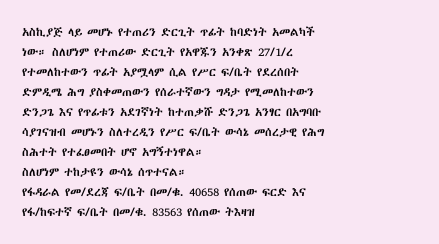አስኪያጅ ላይ መሆኑ የተጠሪን ድርጊት ጥፊት ከባድነት አመልካች ነው። ስለሆነም የተጠሪው ድርጊት የአዋጁን አንቀጽ 27/1/ረ የተመለከተውን ጥፊት አያሟላም ሲል የሥር ፍ/ቤት የደረሰበት ድምዲሜ ሕግ ያስቀመጠውን የሰራተኛውን ግዳታ የሚመለከተውን ድንጋጌ እና የጥፊቱን አደገኛነት ከተጠቃሹ ድንጋጌ አንፃር በአግባቡ ሳያገናዝብ መሆኑን ስለተረዲን የሥር ፍ/ቤት ውሳኔ መሰረታዊ የሕግ ስሕተት የተፈፀመበት ሆኖ አግኝተነዋል።
ስለሆነም ተከታዩን ውሳኔ ሰጥተናል።
የፋዳራል የመ/ደረጃ ፍ/ቤት በመ/ቁ. 40658 የሰጠው ፍርድ እና የፋ/ከፍተኛ ፍ/ቤት በመ/ቁ. 83563 የሰጠው ትእዛዝ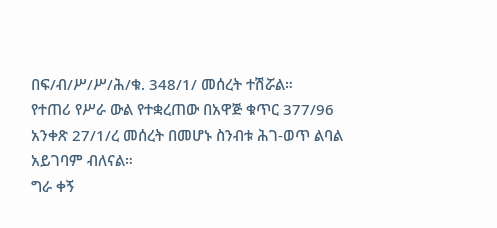በፍ/ብ/ሥ/ሥ/ሕ/ቁ. 348/1/ መሰረት ተሽሯል።
የተጠሪ የሥራ ውል የተቋረጠው በአዋጅ ቁጥር 377/96 አንቀጽ 27/1/ረ መሰረት በመሆኑ ስንብቱ ሕገ-ወጥ ልባል አይገባም ብለናል።
ግራ ቀኝ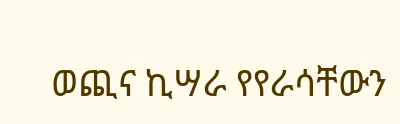ወጪና ኪሣራ የየራሳቸውን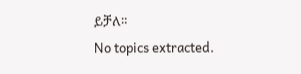ይቻለ።
No topics extracted.